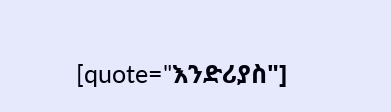[quote="እንድሪያስ"]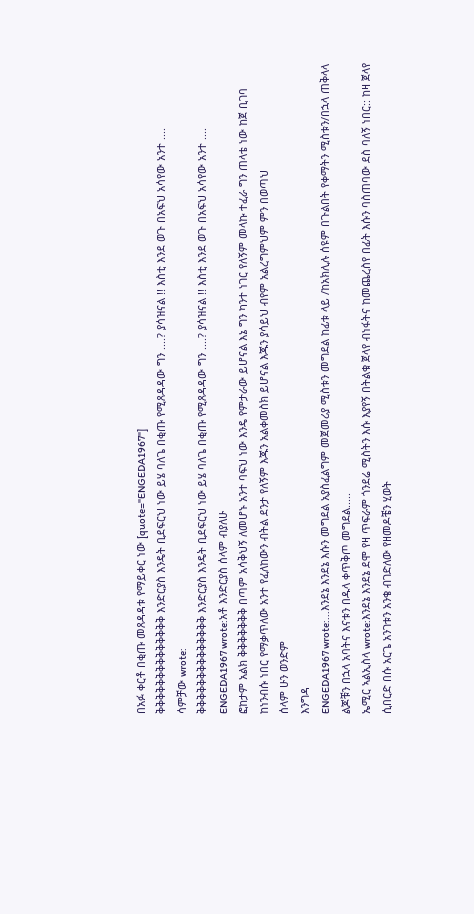በአፉ ቀርቶ በቂጡ መጸዳዳቱ የማይቀር ነው [quote="ENGEDA1967"]
ቅቅቅቅቅቅቅቅቅቅቅቅቅቅ እንድርያስ እንዴት ቢደፍርህ ነው ይሄ ባለጌ በቂጡ የሚጸዳዳው ግን ....? ያሳዝናል !! እስቲ እንደ ወጉ በአፍህ አሳየው አንተ ....
ሳምቻው wrote:
ቅቅቅቅቅቅቅቅቅቅቅቅቅቅ እንድርያስ እንዴት ቢደፍርህ ነው ይሄ ባለጌ በቂጡ የሚጸዳዳው ግን ....? ያሳዝናል !! እስቲ እንደ ወጉ በአፍህ አሳየው አንተ ....
ENGEDA1967 wrote:አቶ እንድርያስ ሰላም ብያለሁ
ፎከታም አልክ ቅቅቅቅቅቅቅ በጣም አሳቅህኝ ለመሆኑ አንተ ባፍህ ነው እንዴ የምታራው ይሆናል እኔ ግን ካንተ ነገር የለኝም መላኩ ተፈራ ግን ጠላቴ ነው ከጀ ቢገባ ከነንብሱ ነበር የማቃጥለው አንተ የፈለከውን ብትል ደንታ የለኝም እጁን አልቀመስክ ይሆናል እጁን ያሳይህ ብየም አልረግምህም ምን በወጣህ
ሰላም ሁን ወንድም
እንግዳ
ENGEDA1967 wrote:...እንደኔ እንደኔ እሱን መግደል አያስፈልግም መጀመሪያ ሚስቱን መግደል ከፊቱ ላይ /ከአክሊሉ ሰዩም በጉልበት የቀማትን ሚስቱን/በኋላ ጠቅላላ ልጆቹን በኋላ አባትና እናቱን በዱላ ቀጥቅጦ መግደል.....
ኤሚር ኣልኢስላ wrote:እንደኔ እንደኔ ደሞ የዛ ጥፍራም ጎንደሬ ሚስትን እሱ እያየኝ በትልቁ ጀላየ ብነፋትና ከመጨረስየ በፊት እሱን ባስጠባው ደስ ባለኝ ነበር:: ከዛ ጀላየ ሲበርድ በሱ አርጌ አንገቱን አንቄ ብገድለው የዘመዶቼን ሂወት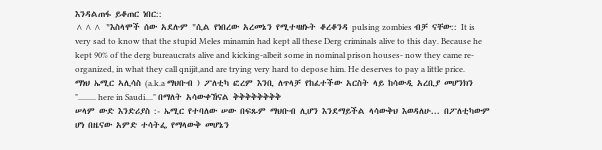እንዳልጠፋ ይቆጠር ነበር::
^^^ "እስላሞች ሰው አደሉም "ሲል የነበረው አረመኔን የሚተዛዘኑት ቆረቆንዳ pulsing zombies ብቻ ናቸው:: It is very sad to know that the stupid Meles minamin had kept all these Derg criminals alive to this day. Because he kept 90% of the derg bureaucrats alive and kicking-albeit some in nominal prison houses- now they came re-organized, in what they call qnijit,and are trying very hard to depose him. He deserves to pay a little price.
ማነህ ኤሚር ኣሊሳስ (a.k.a ማህቡብ ) ፖለቲካ ፎረም እንቢ ለጥላቻ የከፈተችው አርስት ላይ ከሳውዲ አረቢያ መሆንክን "......... here in Saudi...." በማለት አሳውቀኸናል ቅቅቅቅቅቅቅቅ
ሠላም ውድ እንድሪያስ :- ኤሚር የተባለው ሠው በፍጹም ማህቡብ ሊሆን እንደማይችል ላሳውቅህ እወዳለሁ... በፖለቲካውም ሆነ በዜናው አምድ ተሳትፌ የማላውቅ መሆኔን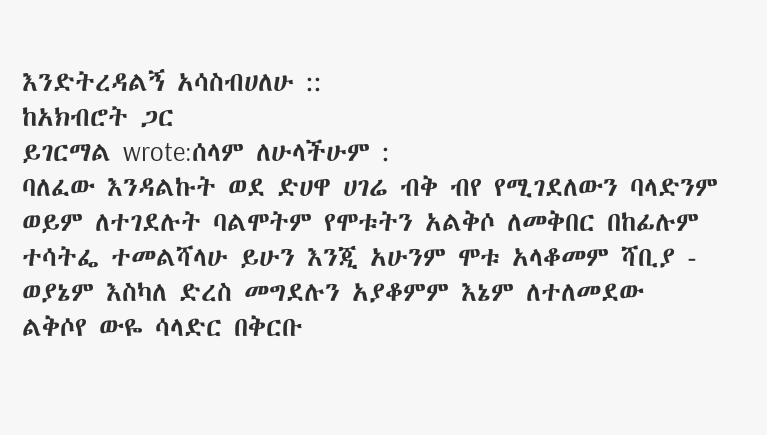እንድትረዳልኝ አሳስብሀለሁ ::
ከአክብሮት ጋር
ይገርማል wrote:ሰላም ለሁላችሁም :
ባለፈው እንዳልኩት ወደ ድሀዋ ሀገሬ ብቅ ብየ የሚገደለውን ባላድንም ወይም ለተገደሉት ባልሞትም የሞቱትን አልቅሶ ለመቅበር በከፊሉም ተሳትፌ ተመልሻላሁ ይሁን እንጂ አሁንም ሞቱ አላቆመም ሻቢያ - ወያኔም እስካለ ድረስ መግደሉን አያቆምም እኔም ለተለመደው ልቅሶየ ውዬ ሳላድር በቅርቡ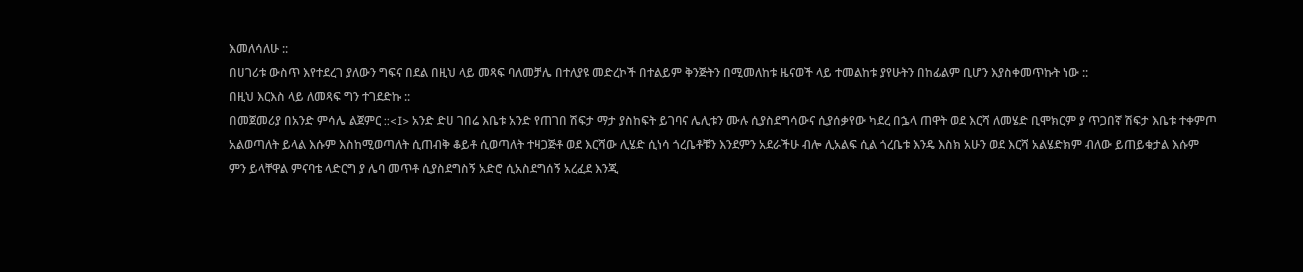እመለሳለሁ ::
በሀገሪቱ ውስጥ እየተደረገ ያለውን ግፍና በደል በዚህ ላይ መጻፍ ባለመቻሌ በተለያዩ መድረኮች በተልይም ቅንጅትን በሚመለከቱ ዜናወች ላይ ተመልከቱ ያየሁትን በከፊልም ቢሆን እያስቀመጥኩት ነው ::
በዚህ እርእስ ላይ ለመጻፍ ግን ተገደድኩ ::
በመጀመሪያ በአንድ ምሳሌ ልጀምር ::<I> አንድ ድሀ ገበሬ እቤቱ አንድ የጠገበ ሽፍታ ማታ ያስከፍት ይገባና ሌሊቱን ሙሉ ሲያስደግሳውና ሲያሰቃየው ካደረ በኌላ ጠዋት ወደ እርሻ ለመሄድ ቢሞክርም ያ ጥጋበኛ ሽፍታ እቤቱ ተቀምጦ አልወጣለት ይላል እሱም እስከሚወጣለት ሲጠብቅ ቆይቶ ሲወጣለት ተዛጋጅቶ ወደ እርሻው ሊሄድ ሲነሳ ጎረቤቶቹን እንደምን አደራችሁ ብሎ ሊአልፍ ሲል ጎረቤቱ እንዴ እስክ አሁን ወደ እርሻ አልሄድክም ብለው ይጠይቁታል እሱም ምን ይላቸዋል ምናባቴ ላድርግ ያ ሌባ መጥቶ ሲያስደግስኝ አድሮ ሲአስደግሰኝ አረፈደ እንጂ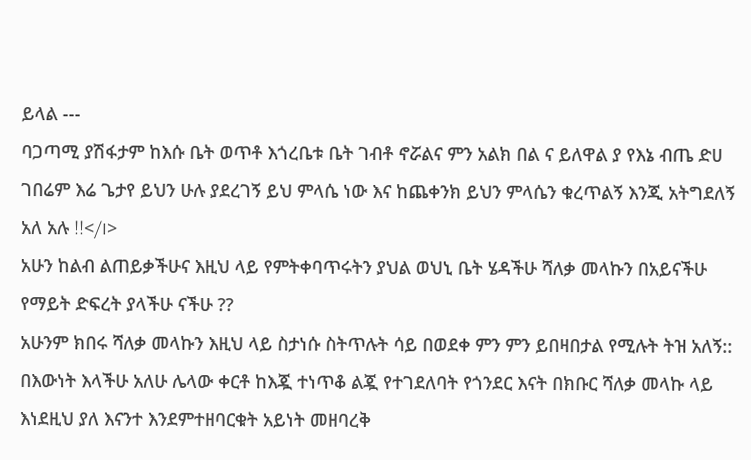ይላል ---
ባጋጣሚ ያሽፋታም ከእሱ ቤት ወጥቶ እጎረቤቱ ቤት ገብቶ ኖሯልና ምን አልክ በል ና ይለዋል ያ የእኔ ብጤ ድሀ ገበሬም እሬ ጌታየ ይህን ሁሉ ያደረገኝ ይህ ምላሴ ነው እና ከጨቀንክ ይህን ምላሴን ቁረጥልኝ እንጂ አትግደለኝ አለ አሉ !!</I>
አሁን ከልብ ልጠይቃችሁና እዚህ ላይ የምትቀባጥሩትን ያህል ወህኒ ቤት ሄዳችሁ ሻለቃ መላኩን በአይናችሁ የማይት ድፍረት ያላችሁ ናችሁ ??
አሁንም ክበሩ ሻለቃ መላኩን እዚህ ላይ ስታነሱ ስትጥሉት ሳይ በወደቀ ምን ምን ይበዛበታል የሚሉት ትዝ አለኝ::
በእውነት እላችሁ አለሁ ሌላው ቀርቶ ከእጇ ተነጥቆ ልጇ የተገደለባት የጎንደር እናት በክቡር ሻለቃ መላኩ ላይ እነደዚህ ያለ እናንተ እንደምተዘባርቁት አይነት መዘባረቅ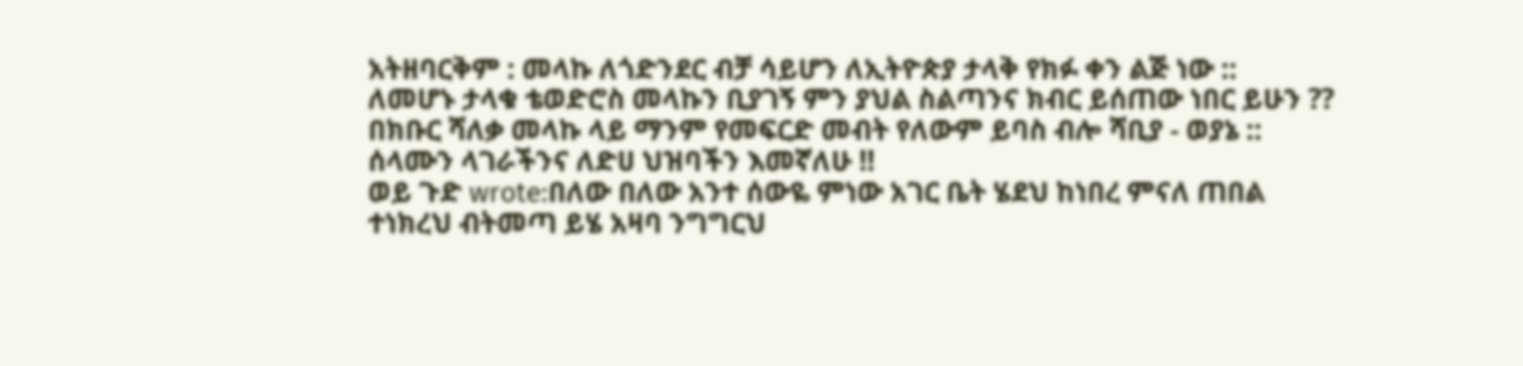አትዘባርቅም : መላኩ ለጎድንደር ብቻ ሳይሆን ለኢትዮጵያ ታላቅ የክፉ ቀን ልጅ ነው ::
ለመሆኑ ታላቁ ቴወድሮስ መላኩን ቢያገኝ ምን ያህል ስልጣንና ክብር ይሰጠው ነበር ይሁን ??
በክቡር ሻለቃ መላኩ ላይ ማንም የመፍርድ መብት የለውም ይባስ ብሎ ሻቢያ - ወያኔ ::
ሰላሙን ላገራችንና ለድሀ ህዝባችን እመኛለሁ !!
ወይ ጉድ wrote:በለው በለው አንተ ሰውዬ ምነው አገር ቤት ሄደህ ከነበረ ምናለ ጠበል ተነክረህ ብትመጣ ይሄ አዛባ ንግግርህ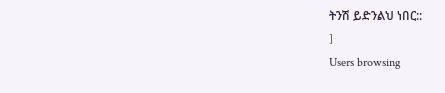ትንሽ ይድንልህ ነበር::
]
Users browsing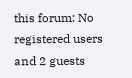this forum: No registered users and 2 guests